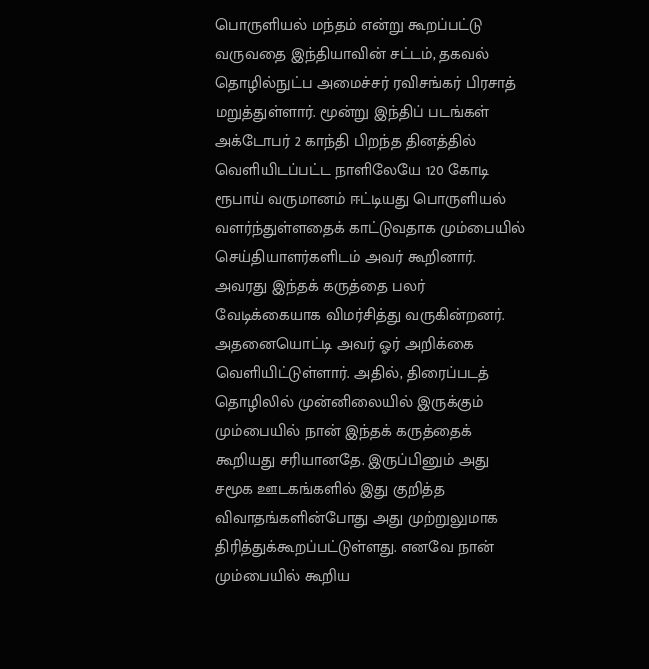பொருளியல் மந்தம் என்று கூறப்பட்டு வருவதை இந்தியாவின் சட்டம், தகவல் தொழில்நுட்ப அமைச்சர் ரவிசங்கர் பிரசாத் மறுத்துள்ளார். மூன்று இந்திப் படங்கள் அக்டோபர் 2 காந்தி பிறந்த தினத்தில் வெளியிடப்பட்ட நாளிலேயே 120 கோடி ரூபாய் வருமானம் ஈட்டியது பொருளியல் வளர்ந்துள்ளதைக் காட்டுவதாக மும்பையில் செய்தியாளர்களிடம் அவர் கூறினார். அவரது இந்தக் கருத்தை பலர் வேடிக்கையாக விமர்சித்து வருகின்றனர். அதனையொட்டி அவர் ஓர் அறிக்கை வெளியிட்டுள்ளார். அதில், திரைப்படத் தொழிலில் முன்னிலையில் இருக்கும் மும்பையில் நான் இந்தக் கருத்தைக் கூறியது சரியானதே. இருப்பினும் அது சமூக ஊடகங்களில் இது குறித்த விவாதங்களின்போது அது முற்றுலுமாக திரித்துக்கூறப்பட்டுள்ளது. எனவே நான் மும்பையில் கூறிய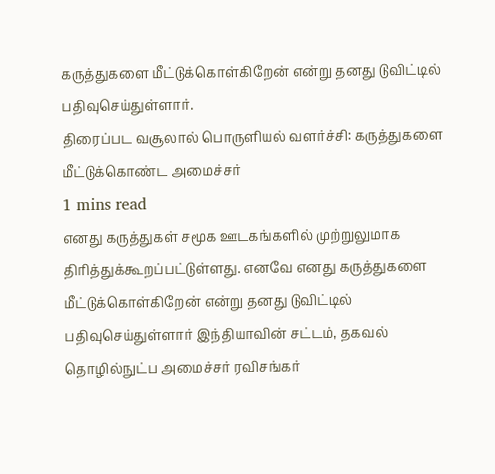கருத்துகளை மீட்டுக்கொள்கிறேன் என்று தனது டுவிட்டில் பதிவுசெய்துள்ளார்.
திரைப்பட வசூலால் பொருளியல் வளர்ச்சி: கருத்துகளை மீட்டுக்கொண்ட அமைச்சர்
1 mins read
எனது கருத்துகள் சமூக ஊடகங்களில் முற்றுலுமாக திரித்துக்கூறப்பட்டுள்ளது. எனவே எனது கருத்துகளை மீட்டுக்கொள்கிறேன் என்று தனது டுவிட்டில் பதிவுசெய்துள்ளார் இந்தியாவின் சட்டம், தகவல் தொழில்நுட்ப அமைச்சர் ரவிசங்கர்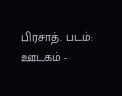பிரசாத். படம்: ஊடகம் -